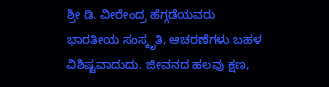ಶ್ರೀ ಡಿ. ವೀರೇಂದ್ರ ಹೆಗ್ಗಡೆಯವರು
ಭಾರತೀಯ ಸಂಸ್ಕೃತಿ, ಆಚರಣೆಗಳು ಬಹಳ ವಿಶಿಷ್ಟವಾದುದು. ಜೀವನದ ಹಲವು ಕ್ಷಣ,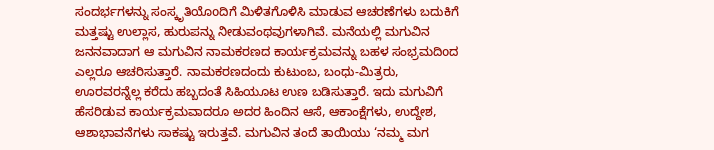ಸಂದರ್ಭಗಳನ್ನು ಸಂಸ್ಕೃತಿಯೊoದಿಗೆ ಮಿಳಿತಗೊಳಿಸಿ ಮಾಡುವ ಆಚರಣೆಗಳು ಬದುಕಿಗೆ ಮತ್ತಷ್ಟು ಉಲ್ಲಾಸ, ಹುರುಪನ್ನು ನೀಡುವಂಥವುಗಳಾಗಿವೆ. ಮನೆಯಲ್ಲಿ ಮಗುವಿನ ಜನನವಾದಾಗ ಆ ಮಗುವಿನ ನಾಮಕರಣದ ಕಾರ್ಯಕ್ರಮವನ್ನು ಬಹಳ ಸಂಭ್ರಮದಿoದ ಎಲ್ಲರೂ ಆಚರಿಸುತ್ತಾರೆ. ನಾಮಕರಣದಂದು ಕುಟುಂಬ, ಬಂಧು-ಮಿತ್ರರು, ಊರವರನ್ನೆಲ್ಲ ಕರೆದು ಹಬ್ಬದಂತೆ ಸಿಹಿಯೂಟ ಉಣ ಬಡಿಸುತ್ತಾರೆ. ಇದು ಮಗುವಿಗೆ ಹೆಸರಿಡುವ ಕಾರ್ಯಕ್ರಮವಾದರೂ ಅದರ ಹಿಂದಿನ ಆಸೆ, ಆಕಾಂಕ್ಷೆಗಳು, ಉದ್ದೇಶ, ಆಶಾಭಾವನೆಗಳು ಸಾಕಷ್ಟು ಇರುತ್ತವೆ. ಮಗುವಿನ ತಂದೆ ತಾಯಿಯು ‘ನಮ್ಮ ಮಗ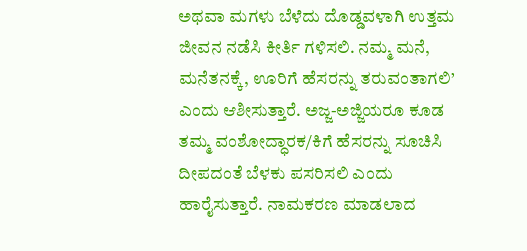ಅಥವಾ ಮಗಳು ಬೆಳೆದು ದೊಡ್ಡವಳಾಗಿ ಉತ್ತಮ ಜೀವನ ನಡೆಸಿ ಕೀರ್ತಿ ಗಳಿಸಲಿ. ನಮ್ಮ ಮನೆ, ಮನೆತನಕ್ಕೆ, ಊರಿಗೆ ಹೆಸರನ್ನು ತರುವಂತಾಗಲಿ’ ಎಂದು ಆಶೀಸುತ್ತಾರೆ. ಅಜ್ಜ-ಅಜ್ಜಿಯರೂ ಕೂಡ ತಮ್ಮ ವಂಶೋದ್ಧಾರಕ/ಕಿಗೆ ಹೆಸರನ್ನು ಸೂಚಿಸಿ ದೀಪದಂತೆ ಬೆಳಕು ಪಸರಿಸಲಿ ಎಂದು ಹಾರೈಸುತ್ತಾರೆ. ನಾಮಕರಣ ಮಾಡಲಾದ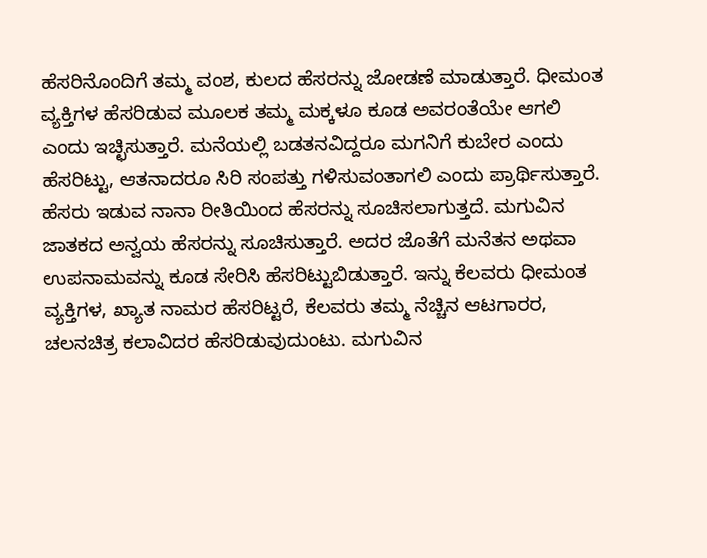ಹೆಸರಿನೊಂದಿಗೆ ತಮ್ಮ ವಂಶ, ಕುಲದ ಹೆಸರನ್ನು ಜೋಡಣೆ ಮಾಡುತ್ತಾರೆ. ಧೀಮಂತ ವ್ಯಕ್ತಿಗಳ ಹೆಸರಿಡುವ ಮೂಲಕ ತಮ್ಮ ಮಕ್ಕಳೂ ಕೂಡ ಅವರಂತೆಯೇ ಆಗಲಿ ಎಂದು ಇಚ್ಛಿಸುತ್ತಾರೆ. ಮನೆಯಲ್ಲಿ ಬಡತನವಿದ್ದರೂ ಮಗನಿಗೆ ಕುಬೇರ ಎಂದು ಹೆಸರಿಟ್ಟು, ಆತನಾದರೂ ಸಿರಿ ಸಂಪತ್ತು ಗಳಿಸುವಂತಾಗಲಿ ಎಂದು ಪ್ರಾರ್ಥಿಸುತ್ತಾರೆ.
ಹೆಸರು ಇಡುವ ನಾನಾ ರೀತಿಯಿಂದ ಹೆಸರನ್ನು ಸೂಚಿಸಲಾಗುತ್ತದೆ. ಮಗುವಿನ ಜಾತಕದ ಅನ್ವಯ ಹೆಸರನ್ನು ಸೂಚಿಸುತ್ತಾರೆ. ಅದರ ಜೊತೆಗೆ ಮನೆತನ ಅಥವಾ ಉಪನಾಮವನ್ನು ಕೂಡ ಸೇರಿಸಿ ಹೆಸರಿಟ್ಟುಬಿಡುತ್ತಾರೆ. ಇನ್ನು ಕೆಲವರು ಧೀಮಂತ ವ್ಯಕ್ತಿಗಳ, ಖ್ಯಾತ ನಾಮರ ಹೆಸರಿಟ್ಟರೆ, ಕೆಲವರು ತಮ್ಮ ನೆಚ್ಚಿನ ಆಟಗಾರರ, ಚಲನಚಿತ್ರ ಕಲಾವಿದರ ಹೆಸರಿಡುವುದುಂಟು. ಮಗುವಿನ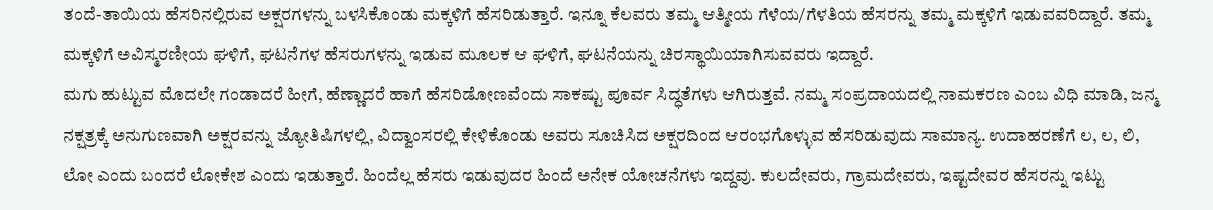ತಂದೆ-ತಾಯಿಯ ಹೆಸರಿನಲ್ಲಿರುವ ಅಕ್ಷರಗಳನ್ನು ಬಳಸಿಕೊಂಡು ಮಕ್ಕಳಿಗೆ ಹೆಸರಿಡುತ್ತಾರೆ. ಇನ್ನೂ ಕೆಲವರು ತಮ್ಮ ಆತ್ಮೀಯ ಗೆಳೆಯ/ಗೆಳತಿಯ ಹೆಸರನ್ನು ತಮ್ಮ ಮಕ್ಕಳಿಗೆ ಇಡುವವರಿದ್ದಾರೆ. ತಮ್ಮ ಮಕ್ಕಳಿಗೆ ಅವಿಸ್ಮರಣೀಯ ಘಳಿಗೆ, ಘಟನೆಗಳ ಹೆಸರುಗಳನ್ನು ಇಡುವ ಮೂಲಕ ಆ ಘಳಿಗೆ, ಘಟನೆಯನ್ನು ಚಿರಸ್ಥಾಯಿಯಾಗಿಸುವವರು ಇದ್ದಾರೆ.
ಮಗು ಹುಟ್ಟುವ ಮೊದಲೇ ಗಂಡಾದರೆ ಹೀಗೆ, ಹೆಣ್ಣಾದರೆ ಹಾಗೆ ಹೆಸರಿಡೋಣವೆಂದು ಸಾಕಷ್ಟು ಪೂರ್ವ ಸಿದ್ಧತೆಗಳು ಆಗಿರುತ್ತವೆ. ನಮ್ಮ ಸಂಪ್ರದಾಯದಲ್ಲಿ ನಾಮಕರಣ ಎಂಬ ವಿಧಿ ಮಾಡಿ, ಜನ್ಮ ನಕ್ಷತ್ರಕ್ಕೆ ಅನುಗುಣವಾಗಿ ಅಕ್ಷರವನ್ನು ಜ್ಯೋತಿಷಿಗಳಲ್ಲಿ, ವಿದ್ವಾಂಸರಲ್ಲಿ ಕೇಳಿಕೊಂಡು ಅವರು ಸೂಚಿಸಿದ ಅಕ್ಷರದಿಂದ ಆರಂಭಗೊಳ್ಳುವ ಹೆಸರಿಡುವುದು ಸಾಮಾನ್ಯ. ಉದಾಹರಣೆಗೆ ಲ, ಲ, ಲಿ, ಲೋ ಎಂದು ಬಂದರೆ ಲೋಕೇಶ ಎಂದು ಇಡುತ್ತಾರೆ. ಹಿಂದೆಲ್ಲ ಹೆಸರು ಇಡುವುದರ ಹಿಂದೆ ಅನೇಕ ಯೋಚನೆಗಳು ಇದ್ದವು. ಕುಲದೇವರು, ಗ್ರಾಮದೇವರು, ಇಷ್ಟದೇವರ ಹೆಸರನ್ನು ಇಟ್ಟು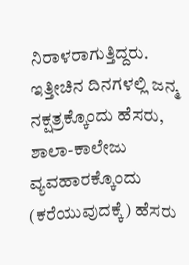ನಿರಾಳರಾಗುತ್ತಿದ್ದರು. ಇತ್ತೀಚಿನ ದಿನಗಳಲ್ಲಿ ಜನ್ಮ ನಕ್ಷತ್ರಕ್ಕೊಂದು ಹೆಸರು, ಶಾಲಾ-ಕಾಲೇಜು ವ್ಯವಹಾರಕ್ಕೊಂದು (ಕರೆಯುವುದಕ್ಕೆ) ಹೆಸರು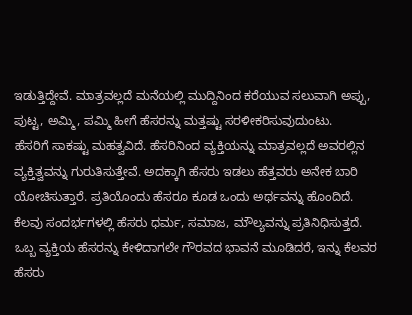ಇಡುತ್ತಿದ್ದೇವೆ. ಮಾತ್ರವಲ್ಲದೆ ಮನೆಯಲ್ಲಿ ಮುದ್ದಿನಿಂದ ಕರೆಯುವ ಸಲುವಾಗಿ ಅಪ್ಪು, ಪುಟ್ಟ, ಅಮ್ಮಿ, ಪಮ್ಮಿ ಹೀಗೆ ಹೆಸರನ್ನು ಮತ್ತಷ್ಟು ಸರಳೀಕರಿಸುವುದುಂಟು.
ಹೆಸರಿಗೆ ಸಾಕಷ್ಟು ಮಹತ್ವವಿದೆ. ಹೆಸರಿನಿಂದ ವ್ಯಕ್ತಿಯನ್ನು ಮಾತ್ರವಲ್ಲದೆ ಅವರಲ್ಲಿನ ವ್ಯಕ್ತಿತ್ವವನ್ನು ಗುರುತಿಸುತ್ತೇವೆ. ಅದಕ್ಕಾಗಿ ಹೆಸರು ಇಡಲು ಹೆತ್ತವರು ಅನೇಕ ಬಾರಿ ಯೋಚಿಸುತ್ತಾರೆ. ಪ್ರತಿಯೊಂದು ಹೆಸರೂ ಕೂಡ ಒಂದು ಅರ್ಥವನ್ನು ಹೊಂದಿದೆ. ಕೆಲವು ಸಂದರ್ಭಗಳಲ್ಲಿ ಹೆಸರು ಧರ್ಮ, ಸಮಾಜ, ಮೌಲ್ಯವನ್ನು ಪ್ರತಿನಿಧಿಸುತ್ತದೆ. ಒಬ್ಬ ವ್ಯಕ್ತಿಯ ಹೆಸರನ್ನು ಕೇಳಿದಾಗಲೇ ಗೌರವದ ಭಾವನೆ ಮೂಡಿದರೆ, ಇನ್ನು ಕೆಲವರ ಹೆಸರು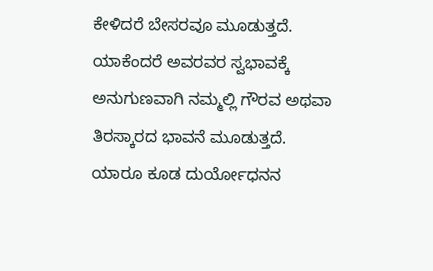ಕೇಳಿದರೆ ಬೇಸರವೂ ಮೂಡುತ್ತದೆ. ಯಾಕೆಂದರೆ ಅವರವರ ಸ್ವಭಾವಕ್ಕೆ ಅನುಗುಣವಾಗಿ ನಮ್ಮಲ್ಲಿ ಗೌರವ ಅಥವಾ ತಿರಸ್ಕಾರದ ಭಾವನೆ ಮೂಡುತ್ತದೆ. ಯಾರೂ ಕೂಡ ದುರ್ಯೋಧನನ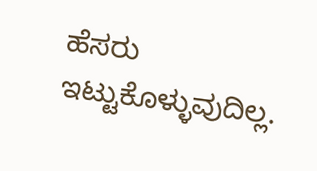ಹೆಸರು ಇಟ್ಟುಕೊಳ್ಳುವುದಿಲ್ಲ.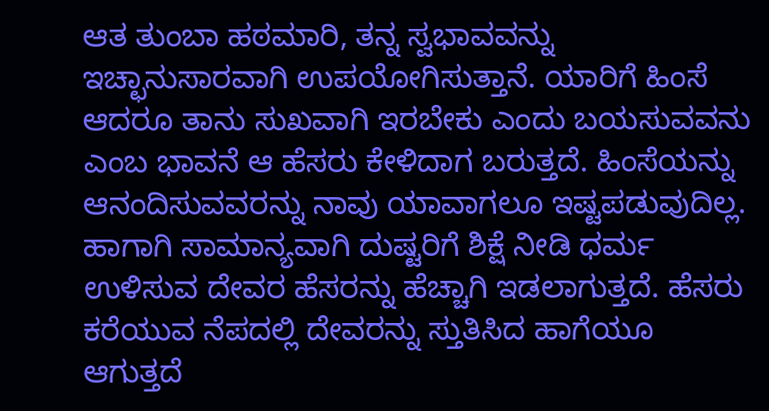ಆತ ತುಂಬಾ ಹಠಮಾರಿ, ತನ್ನ ಸ್ವಭಾವವನ್ನು ಇಚ್ಛಾನುಸಾರವಾಗಿ ಉಪಯೋಗಿಸುತ್ತಾನೆ. ಯಾರಿಗೆ ಹಿಂಸೆ ಆದರೂ ತಾನು ಸುಖವಾಗಿ ಇರಬೇಕು ಎಂದು ಬಯಸುವವನು ಎಂಬ ಭಾವನೆ ಆ ಹೆಸರು ಕೇಳಿದಾಗ ಬರುತ್ತದೆ. ಹಿಂಸೆಯನ್ನು ಆನಂದಿಸುವವರನ್ನು ನಾವು ಯಾವಾಗಲೂ ಇಷ್ಟಪಡುವುದಿಲ್ಲ. ಹಾಗಾಗಿ ಸಾಮಾನ್ಯವಾಗಿ ದುಷ್ಟರಿಗೆ ಶಿಕ್ಷೆ ನೀಡಿ ಧರ್ಮ ಉಳಿಸುವ ದೇವರ ಹೆಸರನ್ನು ಹೆಚ್ಚಾಗಿ ಇಡಲಾಗುತ್ತದೆ. ಹೆಸರು ಕರೆಯುವ ನೆಪದಲ್ಲಿ ದೇವರನ್ನು ಸ್ತುತಿಸಿದ ಹಾಗೆಯೂ ಆಗುತ್ತದೆ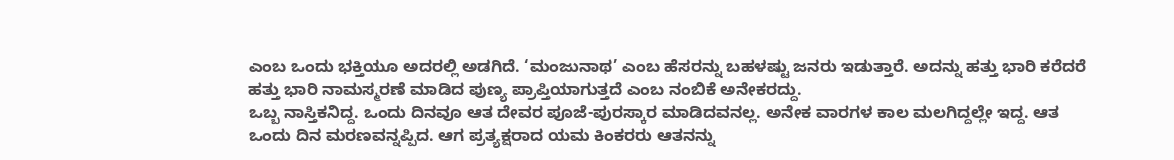ಎಂಬ ಒಂದು ಭಕ್ತಿಯೂ ಅದರಲ್ಲಿ ಅಡಗಿದೆ. ‘ಮಂಜುನಾಥ’ ಎಂಬ ಹೆಸರನ್ನು ಬಹಳಷ್ಟು ಜನರು ಇಡುತ್ತಾರೆ. ಅದನ್ನು ಹತ್ತು ಭಾರಿ ಕರೆದರೆ ಹತ್ತು ಭಾರಿ ನಾಮಸ್ಮರಣೆ ಮಾಡಿದ ಪುಣ್ಯ ಪ್ರಾಪ್ತಿಯಾಗುತ್ತದೆ ಎಂಬ ನಂಬಿಕೆ ಅನೇಕರದ್ದು.
ಒಬ್ಬ ನಾಸ್ತಿಕನಿದ್ದ. ಒಂದು ದಿನವೂ ಆತ ದೇವರ ಪೂಜೆ-ಪುರಸ್ಕಾರ ಮಾಡಿದವನಲ್ಲ. ಅನೇಕ ವಾರಗಳ ಕಾಲ ಮಲಗಿದ್ದಲ್ಲೇ ಇದ್ದ. ಆತ ಒಂದು ದಿನ ಮರಣವನ್ನಪ್ಪಿದ. ಆಗ ಪ್ರತ್ಯಕ್ಷರಾದ ಯಮ ಕಿಂಕರರು ಆತನನ್ನು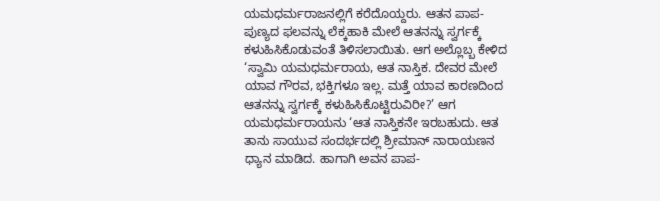ಯಮಧರ್ಮರಾಜನಲ್ಲಿಗೆ ಕರೆದೊಯ್ದರು. ಆತನ ಪಾಪ-ಪುಣ್ಯದ ಫಲವನ್ನು ಲೆಕ್ಕಹಾಕಿ ಮೇಲೆ ಆತನನ್ನು ಸ್ವರ್ಗಕ್ಕೆ ಕಳುಹಿಸಿಕೊಡುವಂತೆ ತಿಳಿಸಲಾಯಿತು. ಆಗ ಅಲ್ಲೊಬ್ಬ ಕೇಳಿದ ‘ಸ್ವಾಮಿ ಯಮಧರ್ಮರಾಯ, ಆತ ನಾಸ್ತಿಕ. ದೇವರ ಮೇಲೆ ಯಾವ ಗೌರವ, ಭಕ್ತಿಗಳೂ ಇಲ್ಲ. ಮತ್ತೆ ಯಾವ ಕಾರಣದಿಂದ ಆತನನ್ನು ಸ್ವರ್ಗಕ್ಕೆ ಕಳುಹಿಸಿಕೊಟ್ಟಿರುವಿರೀ?’ ಆಗ ಯಮಧರ್ಮರಾಯನು ‘ಆತ ನಾಸ್ತಿಕನೇ ಇರಬಹುದು. ಆತ ತಾನು ಸಾಯುವ ಸಂದರ್ಭದಲ್ಲಿ ಶ್ರೀಮಾನ್ ನಾರಾಯಣನ ಧ್ಯಾನ ಮಾಡಿದ. ಹಾಗಾಗಿ ಅವನ ಪಾಪ-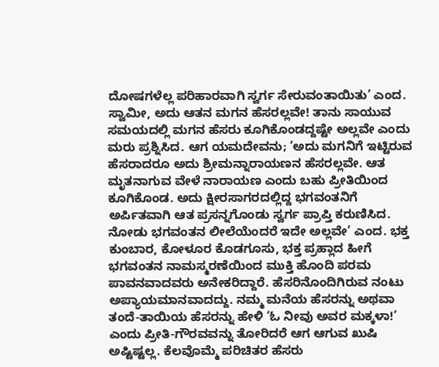ದೋಷಗಳೆಲ್ಲ ಪರಿಹಾರವಾಗಿ ಸ್ವರ್ಗ ಸೇರುವಂತಾಯಿತು’ ಎಂದ.
ಸ್ವಾಮೀ, ಅದು ಆತನ ಮಗನ ಹೆಸರಲ್ಲವೇ! ತಾನು ಸಾಯುವ ಸಮಯದಲ್ಲಿ ಮಗನ ಹೆಸರು ಕೂಗಿಕೊಂಡದ್ದಷ್ಟೇ ಅಲ್ಲವೇ ಎಂದು ಮರು ಪ್ರಶ್ನಿಸಿದ. ಆಗ ಯಮದೇವನು; ‘ಅದು ಮಗನಿಗೆ ಇಟ್ಟಿರುವ ಹೆಸರಾದರೂ ಅದು ಶ್ರೀಮನ್ನಾರಾಯಣನ ಹೆಸರಲ್ಲವೇ. ಆತ ಮೃತನಾಗುವ ವೇಳೆ ನಾರಾಯಣ ಎಂದು ಬಹು ಪ್ರೀತಿಯಿಂದ ಕೂಗಿಕೊಂಡ. ಅದು ಕ್ಷೀರಸಾಗರದಲ್ಲಿದ್ದ ಭಗವಂತನಿಗೆ ಅರ್ಪಿತವಾಗಿ ಆತ ಪ್ರಸನ್ನಗೊಂಡು ಸ್ವರ್ಗ ಪ್ರಾಪ್ತಿ ಕರುಣಿಸಿದ. ನೋಡು ಭಗವಂತನ ಲೀಲೆಯೆಂದರೆ ಇದೇ ಅಲ್ಲವೇ’ ಎಂದ. ಭಕ್ತ ಕುಂಬಾರ, ಕೋಳೂರ ಕೊಡಗೂಸು, ಭಕ್ತ ಪ್ರಹ್ಲಾದ ಹೀಗೆ ಭಗವಂತನ ನಾಮಸ್ಮರಣೆಯಿಂದ ಮುಕ್ತಿ ಹೊಂದಿ ಪರಮ ಪಾವನವಾದವರು ಅನೇಕರಿದ್ದಾರೆ. ಹೆಸರಿನೊಂದಿಗಿರುವ ನಂಟು ಅಪ್ಯಾಯಮಾನವಾದದ್ದು. ನಮ್ಮ ಮನೆಯ ಹೆಸರನ್ನು ಅಥವಾ ತಂದೆ-ತಾಯಿಯ ಹೆಸರನ್ನು ಹೇಳಿ ‘ಓ ನೀವು ಅವರ ಮಕ್ಕಳಾ!’ ಎಂದು ಪ್ರೀತಿ-ಗೌರವವನ್ನು ತೋರಿದರೆ ಆಗ ಆಗುವ ಖುಷಿ ಅಷ್ಟಿಷ್ಟಲ್ಲ. ಕೆಲವೊಮ್ಮೆ ಪರಿಚಿತರ ಹೆಸರು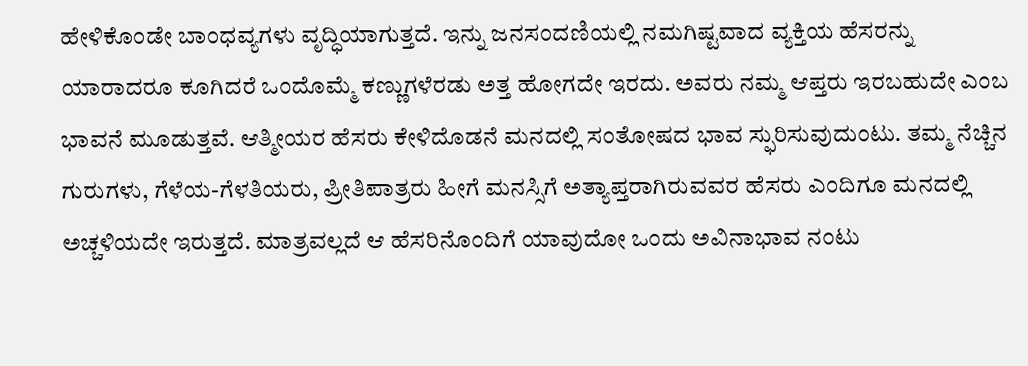ಹೇಳಿಕೊಂಡೇ ಬಾಂಧವ್ಯಗಳು ವೃದ್ಧಿಯಾಗುತ್ತದೆ. ಇನ್ನು ಜನಸಂದಣಿಯಲ್ಲಿ ನಮಗಿಷ್ಟವಾದ ವ್ಯಕ್ತಿಯ ಹೆಸರನ್ನು ಯಾರಾದರೂ ಕೂಗಿದರೆ ಒಂದೊಮ್ಮೆ ಕಣ್ಣುಗಳೆರಡು ಅತ್ತ ಹೋಗದೇ ಇರದು. ಅವರು ನಮ್ಮ ಆಪ್ತರು ಇರಬಹುದೇ ಎಂಬ ಭಾವನೆ ಮೂಡುತ್ತವೆ. ಆತ್ಮೀಯರ ಹೆಸರು ಕೇಳಿದೊಡನೆ ಮನದಲ್ಲಿ ಸಂತೋಷದ ಭಾವ ಸ್ಫುರಿಸುವುದುಂಟು. ತಮ್ಮ ನೆಚ್ಚಿನ ಗುರುಗಳು, ಗೆಳೆಯ-ಗೆಳತಿಯರು, ಪ್ರೀತಿಪಾತ್ರರು ಹೀಗೆ ಮನಸ್ಸಿಗೆ ಅತ್ಯಾಪ್ತರಾಗಿರುವವರ ಹೆಸರು ಎಂದಿಗೂ ಮನದಲ್ಲಿ ಅಚ್ಚಳಿಯದೇ ಇರುತ್ತದೆ. ಮಾತ್ರವಲ್ಲದೆ ಆ ಹೆಸರಿನೊಂದಿಗೆ ಯಾವುದೋ ಒಂದು ಅವಿನಾಭಾವ ನಂಟು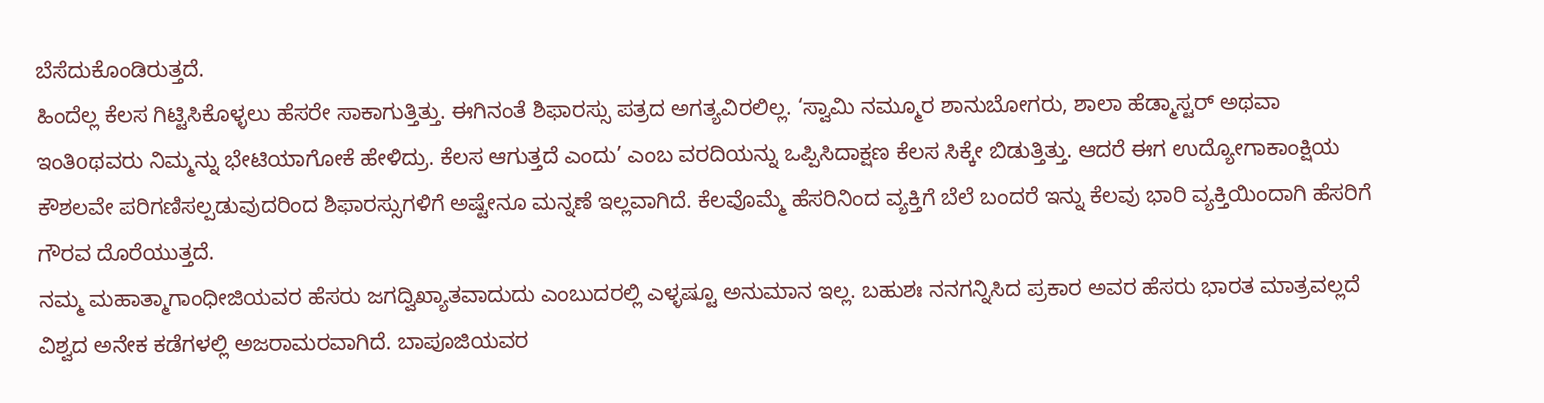ಬೆಸೆದುಕೊಂಡಿರುತ್ತದೆ.
ಹಿಂದೆಲ್ಲ ಕೆಲಸ ಗಿಟ್ಟಿಸಿಕೊಳ್ಳಲು ಹೆಸರೇ ಸಾಕಾಗುತ್ತಿತ್ತು. ಈಗಿನಂತೆ ಶಿಫಾರಸ್ಸು ಪತ್ರದ ಅಗತ್ಯವಿರಲಿಲ್ಲ. ‘ಸ್ವಾಮಿ ನಮ್ಮೂರ ಶಾನುಬೋಗರು, ಶಾಲಾ ಹೆಡ್ಮಾಸ್ಟರ್ ಅಥವಾ ಇಂತಿoಥವರು ನಿಮ್ಮನ್ನು ಭೇಟಿಯಾಗೋಕೆ ಹೇಳಿದ್ರು. ಕೆಲಸ ಆಗುತ್ತದೆ ಎಂದು’ ಎಂಬ ವರದಿಯನ್ನು ಒಪ್ಪಿಸಿದಾಕ್ಷಣ ಕೆಲಸ ಸಿಕ್ಕೇ ಬಿಡುತ್ತಿತ್ತು. ಆದರೆ ಈಗ ಉದ್ಯೋಗಾಕಾಂಕ್ಷಿಯ ಕೌಶಲವೇ ಪರಿಗಣಿಸಲ್ಪಡುವುದರಿಂದ ಶಿಫಾರಸ್ಸುಗಳಿಗೆ ಅಷ್ಟೇನೂ ಮನ್ನಣೆ ಇಲ್ಲವಾಗಿದೆ. ಕೆಲವೊಮ್ಮೆ ಹೆಸರಿನಿಂದ ವ್ಯಕ್ತಿಗೆ ಬೆಲೆ ಬಂದರೆ ಇನ್ನು ಕೆಲವು ಭಾರಿ ವ್ಯಕ್ತಿಯಿಂದಾಗಿ ಹೆಸರಿಗೆ ಗೌರವ ದೊರೆಯುತ್ತದೆ.
ನಮ್ಮ ಮಹಾತ್ಮಾಗಾಂಧೀಜಿಯವರ ಹೆಸರು ಜಗದ್ವಿಖ್ಯಾತವಾದುದು ಎಂಬುದರಲ್ಲಿ ಎಳ್ಳಷ್ಟೂ ಅನುಮಾನ ಇಲ್ಲ. ಬಹುಶಃ ನನಗನ್ನಿಸಿದ ಪ್ರಕಾರ ಅವರ ಹೆಸರು ಭಾರತ ಮಾತ್ರವಲ್ಲದೆ ವಿಶ್ವದ ಅನೇಕ ಕಡೆಗಳಲ್ಲಿ ಅಜರಾಮರವಾಗಿದೆ. ಬಾಪೂಜಿಯವರ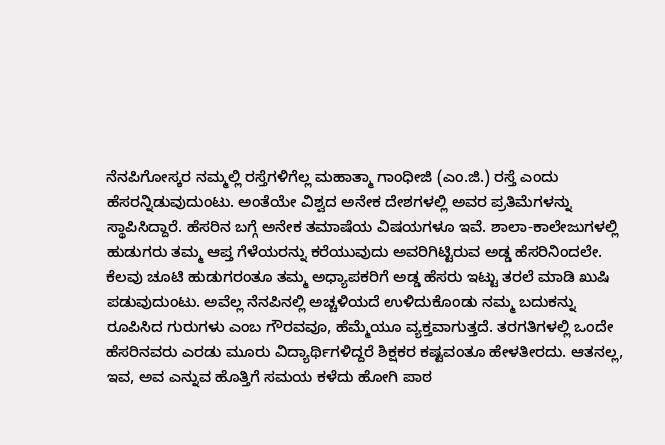ನೆನಪಿಗೋಸ್ಕರ ನಮ್ಮಲ್ಲಿ ರಸ್ತೆಗಳಿಗೆಲ್ಲ ಮಹಾತ್ಮಾ ಗಾಂಧೀಜಿ (ಎಂ.ಜಿ.) ರಸ್ತೆ ಎಂದು ಹೆಸರನ್ನಿಡುವುದುಂಟು. ಅಂತೆಯೇ ವಿಶ್ವದ ಅನೇಕ ದೇಶಗಳಲ್ಲಿ ಅವರ ಪ್ರತಿಮೆಗಳನ್ನು ಸ್ಥಾಪಿಸಿದ್ದಾರೆ. ಹೆಸರಿನ ಬಗ್ಗೆ ಅನೇಕ ತಮಾಷೆಯ ವಿಷಯಗಳೂ ಇವೆ. ಶಾಲಾ-ಕಾಲೇಜುಗಳಲ್ಲಿ ಹುಡುಗರು ತಮ್ಮ ಆಪ್ತ ಗೆಳೆಯರನ್ನು ಕರೆಯುವುದು ಅವರಿಗಿಟ್ಟಿರುವ ಅಡ್ಡ ಹೆಸರಿನಿಂದಲೇ. ಕೆಲವು ಚೂಟಿ ಹುಡುಗರಂತೂ ತಮ್ಮ ಅಧ್ಯಾಪಕರಿಗೆ ಅಡ್ಡ ಹೆಸರು ಇಟ್ಟು ತರಲೆ ಮಾಡಿ ಖುಷಿ ಪಡುವುದುಂಟು. ಅವೆಲ್ಲ ನೆನಪಿನಲ್ಲಿ ಅಚ್ಚಳಿಯದೆ ಉಳಿದುಕೊಂಡು ನಮ್ಮ ಬದುಕನ್ನು ರೂಪಿಸಿದ ಗುರುಗಳು ಎಂಬ ಗೌರವವೂ, ಹೆಮ್ಮೆಯೂ ವ್ಯಕ್ತವಾಗುತ್ತದೆ. ತರಗತಿಗಳಲ್ಲಿ ಒಂದೇ ಹೆಸರಿನವರು ಎರಡು ಮೂರು ವಿದ್ಯಾರ್ಥಿಗಳಿದ್ದರೆ ಶಿಕ್ಷಕರ ಕಷ್ಟವಂತೂ ಹೇಳತೀರದು. ಆತನಲ್ಲ, ಇವ, ಅವ ಎನ್ನುವ ಹೊತ್ತಿಗೆ ಸಮಯ ಕಳೆದು ಹೋಗಿ ಪಾಠ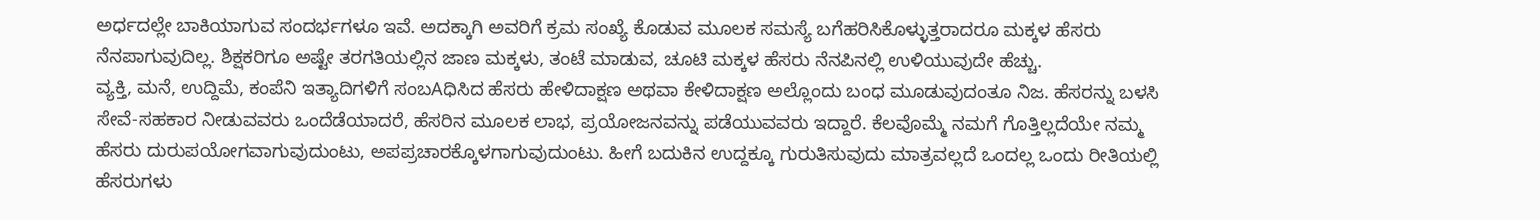ಅರ್ಧದಲ್ಲೇ ಬಾಕಿಯಾಗುವ ಸಂದರ್ಭಗಳೂ ಇವೆ. ಅದಕ್ಕಾಗಿ ಅವರಿಗೆ ಕ್ರಮ ಸಂಖ್ಯೆ ಕೊಡುವ ಮೂಲಕ ಸಮಸ್ಯೆ ಬಗೆಹರಿಸಿಕೊಳ್ಳುತ್ತರಾದರೂ ಮಕ್ಕಳ ಹೆಸರು ನೆನಪಾಗುವುದಿಲ್ಲ. ಶಿಕ್ಷಕರಿಗೂ ಅಷ್ಟೇ ತರಗತಿಯಲ್ಲಿನ ಜಾಣ ಮಕ್ಕಳು, ತಂಟೆ ಮಾಡುವ, ಚೂಟಿ ಮಕ್ಕಳ ಹೆಸರು ನೆನಪಿನಲ್ಲಿ ಉಳಿಯುವುದೇ ಹೆಚ್ಚು.
ವ್ಯಕ್ತಿ, ಮನೆ, ಉದ್ದಿಮೆ, ಕಂಪೆನಿ ಇತ್ಯಾದಿಗಳಿಗೆ ಸಂಬAಧಿಸಿದ ಹೆಸರು ಹೇಳಿದಾಕ್ಷಣ ಅಥವಾ ಕೇಳಿದಾಕ್ಷಣ ಅಲ್ಲೊಂದು ಬಂಧ ಮೂಡುವುದಂತೂ ನಿಜ. ಹೆಸರನ್ನು ಬಳಸಿ ಸೇವೆ-ಸಹಕಾರ ನೀಡುವವರು ಒಂದೆಡೆಯಾದರೆ, ಹೆಸರಿನ ಮೂಲಕ ಲಾಭ, ಪ್ರಯೋಜನವನ್ನು ಪಡೆಯುವವರು ಇದ್ದಾರೆ. ಕೆಲವೊಮ್ಮೆ ನಮಗೆ ಗೊತ್ತಿಲ್ಲದೆಯೇ ನಮ್ಮ ಹೆಸರು ದುರುಪಯೋಗವಾಗುವುದುಂಟು, ಅಪಪ್ರಚಾರಕ್ಕೊಳಗಾಗುವುದುಂಟು. ಹೀಗೆ ಬದುಕಿನ ಉದ್ದಕ್ಕೂ ಗುರುತಿಸುವುದು ಮಾತ್ರವಲ್ಲದೆ ಒಂದಲ್ಲ ಒಂದು ರೀತಿಯಲ್ಲಿ ಹೆಸರುಗಳು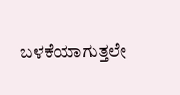ಬಳಕೆಯಾಗುತ್ತಲೇ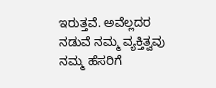ಇರುತ್ತವೆ. ಅವೆಲ್ಲದರ ನಡುವೆ ನಮ್ಮ ವ್ಯಕ್ತಿತ್ವವು ನಮ್ಮ ಹೆಸರಿಗೆ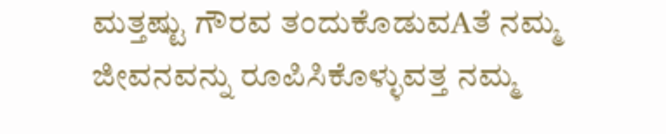ಮತ್ತಷ್ಟು ಗೌರವ ತಂದುಕೊಡುವAತೆ ನಮ್ಮ ಜೀವನವನ್ನು ರೂಪಿಸಿಕೊಳ್ಳುವತ್ತ ನಮ್ಮ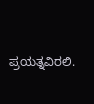ಪ್ರಯತ್ನವಿರಲಿ.